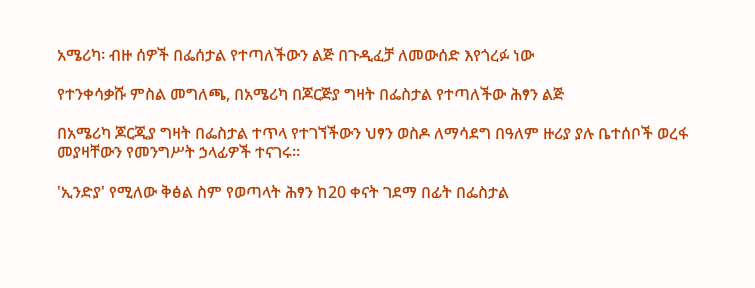አሜሪካ፡ ብዙ ሰዎች በፌሰታል የተጣለችውን ልጅ በጉዲፈቻ ለመውሰድ እየጎረፉ ነው

የተንቀሳቃሹ ምስል መግለጫ, በአሜሪካ በጆርጅያ ግዛት በፌስታል የተጣለችው ሕፃን ልጅ

በአሜሪካ ጆርጂያ ግዛት በፌስታል ተጥላ የተገኘችውን ህፃን ወስዶ ለማሳደግ በዓለም ዙሪያ ያሉ ቤተሰቦች ወረፋ መያዛቸውን የመንግሥት ኃላፊዎች ተናገሩ።

'ኢንድያ' የሚለው ቅፅል ስም የወጣላት ሕፃን ከ20 ቀናት ገደማ በፊት በፌስታል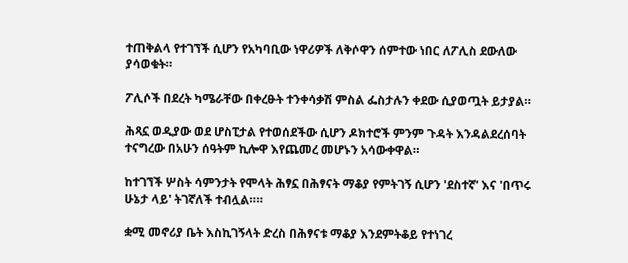ተጠቅልላ የተገኘች ሲሆን የአካባቢው ነዋሪዎች ለቅሶዋን ሰምተው ነበር ለፖሊስ ደውለው ያሳወቁት።

ፖሊሶች በደረት ካሜራቸው በቀረፁት ተንቀሳቃሽ ምስል ፌስታሉን ቀደው ሲያወጧት ይታያል።

ሕጻኗ ወዲያው ወደ ሆስፒታል የተወሰደችው ሲሆን ዶክተሮች ምንም ጉዳት እንዳልደረሰባት ተናግረው በአሁን ሰዓትም ኪሎዋ እየጨመረ መሆኑን አሳውቀዋል።

ከተገኘች ሦስት ሳምንታት የሞላት ሕፃኗ በሕፃናት ማቆያ የምትገኝ ሲሆን 'ደስተኛ' እና 'በጥሩ ሁኔታ ላይ' ትገኛለች ተብሏል።።

ቋሚ መኖሪያ ቤት እስኪገኝላት ድረስ በሕፃናቱ ማቆያ እንደምትቆይ የተነገረ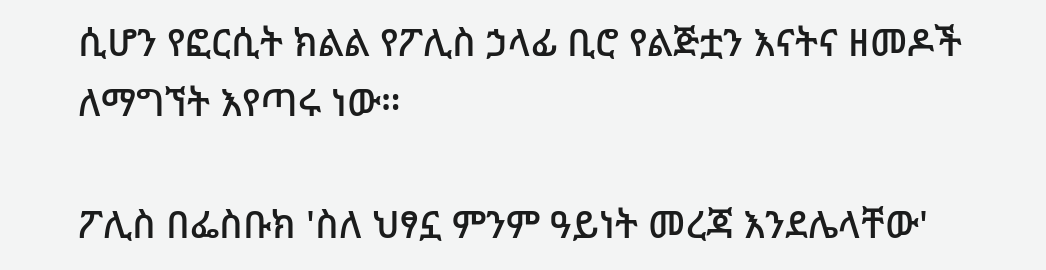ሲሆን የፎርሲት ክልል የፖሊስ ኃላፊ ቢሮ የልጅቷን እናትና ዘመዶች ለማግኘት እየጣሩ ነው።

ፖሊስ በፌስቡክ 'ስለ ህፃኗ ምንም ዓይነት መረጃ እንደሌላቸው'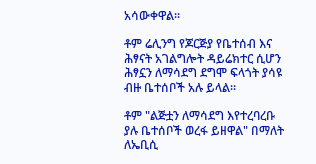አሳውቀዋል።

ቶም ሬሊንግ የጆርጅያ የቤተሰብ እና ሕፃናት አገልግሎት ዳይሬክተር ሲሆን ሕፃኗን ለማሳደግ ደግሞ ፍላጎት ያሳዩ ብዙ ቤተሰቦች አሉ ይላል።

ቶም "ልጅቷን ለማሳደግ እየተረባረቡ ያሉ ቤተሰቦች ወረፋ ይዘዋል" በማለት ለኤቢሲ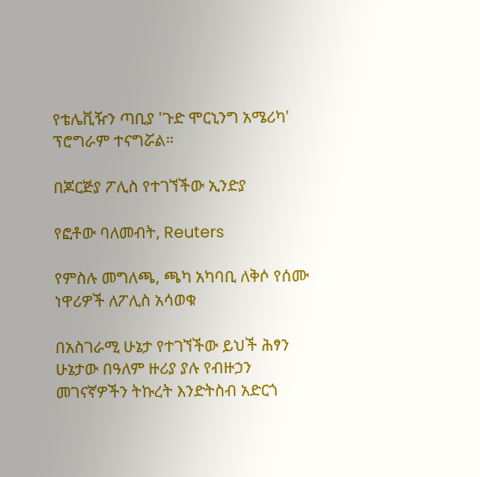የቴሌቪዥን ጣቢያ 'ጉድ ሞርኒንግ አሜሪካ' ፕሮግራም ተናግሯል።

በጆርጅያ ፖሊስ የተገኘችው ኢንድያ

የፎቶው ባለመብት, Reuters

የምስሉ መግለጫ, ጫካ አካባቢ ለቅሶ የሰሙ ነዋሪዎች ለፖሊስ አሳወቁ

በአስገራሚ ሁኔታ የተገኘችው ይህች ሕፃን ሁኔታው በዓለም ዙሪያ ያሉ የብዙኃን መገናኛዎችን ትኩረት እንድትስብ አድርጎ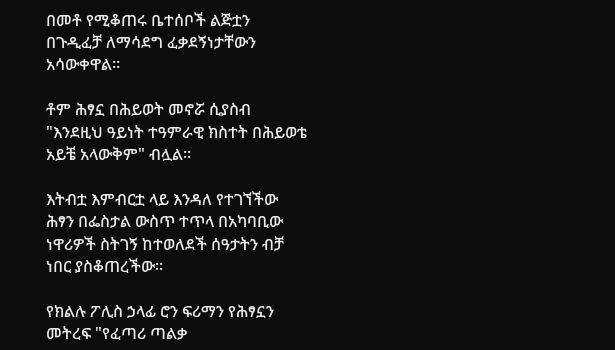በመቶ የሚቆጠሩ ቤተሰቦች ልጅቷን በጉዲፈቻ ለማሳደግ ፈቃደኝነታቸውን አሳውቀዋል።

ቶም ሕፃኗ በሕይወት መኖሯ ሲያስብ "እንደዚህ ዓይነት ተዓምራዊ ክስተት በሕይወቴ አይቼ አላውቅም" ብሏል።

እትብቷ እምብርቷ ላይ እንዳለ የተገኘችው ሕፃን በፌስታል ውስጥ ተጥላ በአካባቢው ነዋሪዎች ስትገኝ ከተወለደች ሰዓታትን ብቻ ነበር ያስቆጠረችው።

የክልሉ ፖሊስ ኃላፊ ሮን ፍሪማን የሕፃኗን መትረፍ "የፈጣሪ ጣልቃ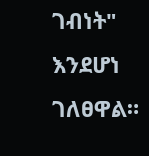ገብነት" እንደሆነ ገለፀዋል።